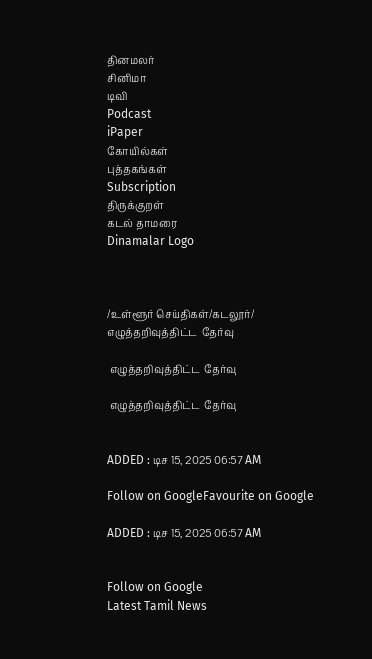தினமலர்
சினிமா
டிவி
Podcast
iPaper
கோயில்கள்
புத்தகங்கள்
Subscription
திருக்குறள்
கடல் தாமரை
Dinamalar Logo



/உள்ளூர் செய்திகள்/கடலூர்/ எழுத்தறிவுத்திட்ட  தேர்வு

 எழுத்தறிவுத்திட்ட  தேர்வு

 எழுத்தறிவுத்திட்ட  தேர்வு


ADDED : டிச 15, 2025 06:57 AM

Follow on GoogleFavourite on Google

ADDED : டிச 15, 2025 06:57 AM


Follow on Google
Latest Tamil News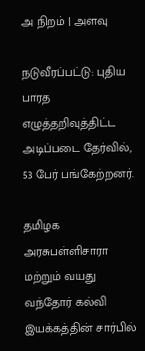அ நிறம் | அளவு

நடுவீரப்பட்டு: புதிய பாரத எழுத்தறிவுத்திட்ட அடிப்படை தேர்வில், 53 பேர் பங்கேற்றனர்.

தமிழக அரசுபள்ளிசாரா மற்றும் வயது வந்தோர் கல்வி இயக்கத்தின் சார்பில்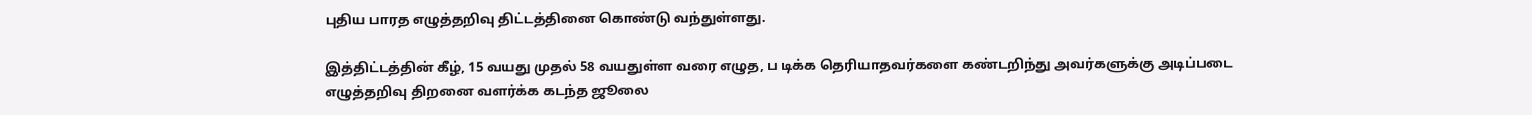புதிய பாரத எழுத்தறிவு திட்டத்தினை கொண்டு வந்துள்ளது.

இத்திட்டத்தின் கீழ், 15 வயது முதல் 58 வயதுள்ள வரை எழுத, ப டிக்க தெரியாதவர்களை கண்டறிந்து அவர்களுக்கு அடிப்படை எழுத்தறிவு திறனை வளர்க்க கடந்த ஜூலை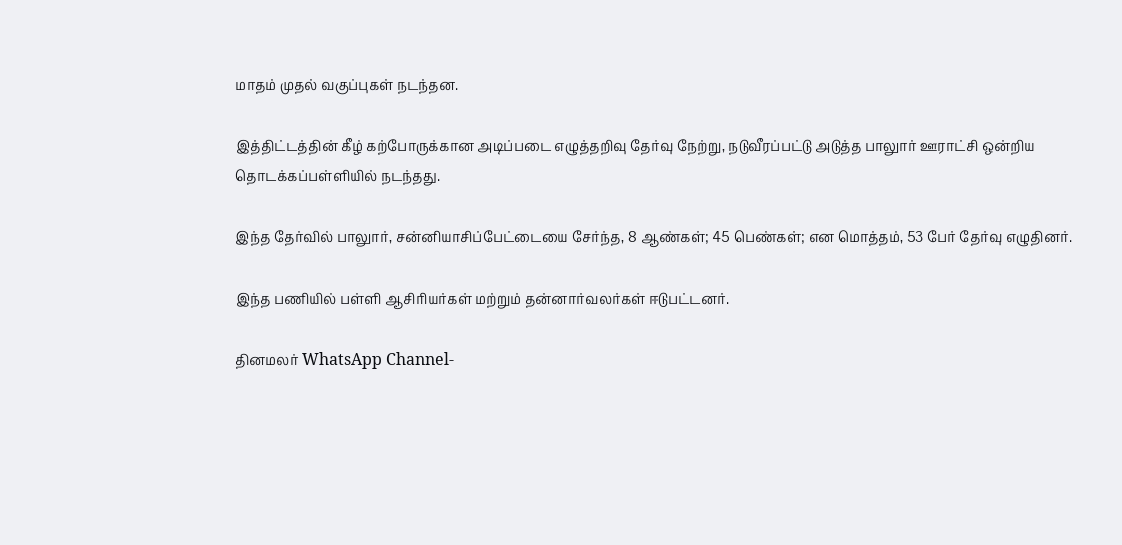மாதம் முதல் வகுப்புகள் நடந்தன.

இத்திட்டத்தின் கீழ் கற்போருக்கான அடிப்படை எழுத்தறிவு தேர்வு நேற்று, நடுவீரப்பட்டு அடுத்த பாலுார் ஊராட்சி ஒன்றிய தொடக்கப்பள்ளியில் நடந்தது.

இந்த தேர்வில் பாலுார், சன்னியாசிப்பேட்டையை சேர்ந்த, 8 ஆண்கள்; 45 பெண்கள்; என மொத்தம், 53 பேர் தேர்வு எழுதினர்.

இந்த பணியில் பள்ளி ஆசிரியர்கள் மற்றும் தன்னார்வலர்கள் ஈடுபட்டனர்.

தினமலர் WhatsApp Channel-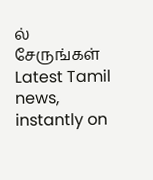ல் சேருங்கள்
Latest Tamil news, instantly on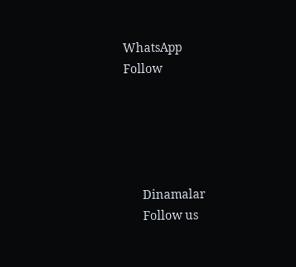WhatsApp
Follow





      Dinamalar
      Follow us